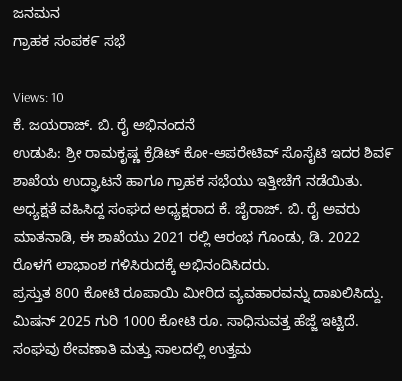ಜನಮನ
ಗ್ರಾಹಕ ಸಂಪಕ೯ ಸಭೆ

Views: 10
ಕೆ. ಜಯರಾಜ್. ಬಿ. ರೈ ಅಭಿನಂದನೆ
ಉಡುಪಿ: ಶ್ರೀ ರಾಮಕೃಷ್ಣ ಕ್ರೆಡಿಟ್ ಕೋ-ಆಪರೇಟಿವ್ ಸೊಸೈಟಿ ಇದರ ಶಿವ೯ ಶಾಖೆಯ ಉದ್ಘಾಟನೆ ಹಾಗೂ ಗ್ರಾಹಕ ಸಭೆಯು ಇತ್ತೀಚೆಗೆ ನಡೆಯಿತು.
ಅಧ್ಯಕ್ಷತೆ ವಹಿಸಿದ್ದ ಸಂಘದ ಅಧ್ಯಕ್ಷರಾದ ಕೆ. ಜೈರಾಜ್. ಬಿ. ರೈ ಅವರು ಮಾತನಾಡಿ, ಈ ಶಾಖೆಯು 2021 ರಲ್ಲಿ ಆರಂಭ ಗೊಂಡು, ಡಿ. 2022 ರೊಳಗೆ ಲಾಭಾಂಶ ಗಳಿಸಿರುದಕ್ಕೆ ಅಭಿನಂದಿಸಿದರು.
ಪ್ರಸ್ತುತ 800 ಕೋಟಿ ರೂಪಾಯಿ ಮೀರಿದ ವ್ಯವಹಾರವನ್ನು ದಾಖಲಿಸಿದ್ದು. ಮಿಷನ್ 2025 ಗುರಿ 1000 ಕೋಟಿ ರೂ. ಸಾಧಿಸುವತ್ತ ಹೆಜ್ಜೆ ಇಟ್ಟಿದೆ. ಸಂಘವು ಠೇವಣಾತಿ ಮತ್ತು ಸಾಲದಲ್ಲಿ ಉತ್ತಮ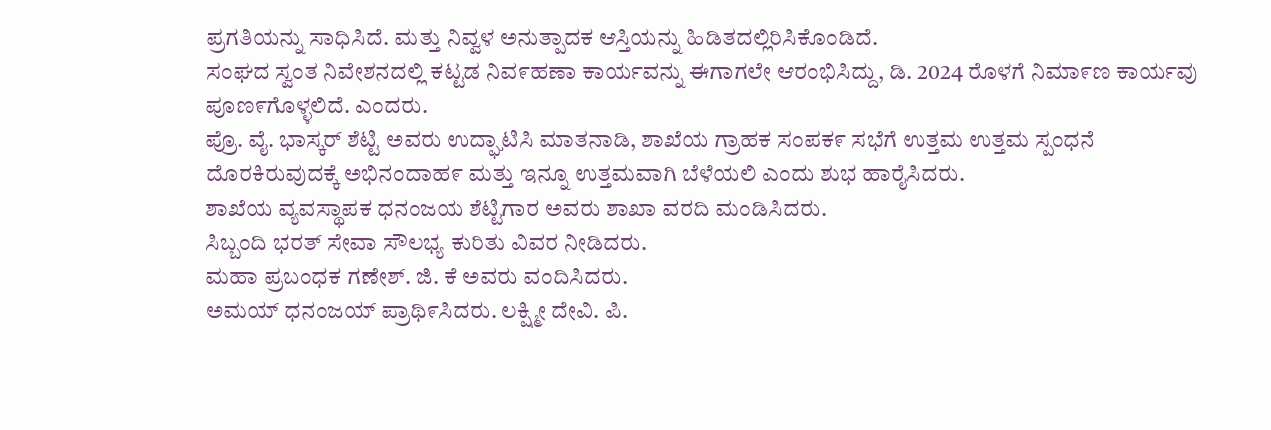ಪ್ರಗತಿಯನ್ನು ಸಾಧಿಸಿದೆ. ಮತ್ತು ನಿವ್ವಳ ಅನುತ್ಪಾದಕ ಆಸ್ತಿಯನ್ನು ಹಿಡಿತದಲ್ಲಿರಿಸಿಕೊಂಡಿದೆ.
ಸಂಘದ ಸ್ವಂತ ನಿವೇಶನದಲ್ಲಿ ಕಟ್ಟಡ ನಿವ೯ಹಣಾ ಕಾರ್ಯವನ್ನು ಈಗಾಗಲೇ ಆರಂಭಿಸಿದ್ದು, ಡಿ. 2024 ರೊಳಗೆ ನಿಮಾ೯ಣ ಕಾರ್ಯವು ಪೂಣ೯ಗೊಳ್ಳಲಿದೆ. ಎಂದರು.
ಪ್ರೊ. ವೈ. ಭಾಸ್ಕರ್ ಶೆಟ್ಟಿ ಅವರು ಉದ್ಘಾಟಿಸಿ ಮಾತನಾಡಿ, ಶಾಖೆಯ ಗ್ರಾಹಕ ಸಂಪಕ೯ ಸಭೆಗೆ ಉತ್ತಮ ಉತ್ತಮ ಸ್ಪಂಧನೆ ದೊರಕಿರುವುದಕ್ಕೆ ಅಭಿನಂದಾಹ೯ ಮತ್ತು ಇನ್ನೂ ಉತ್ತಮವಾಗಿ ಬೆಳೆಯಲಿ ಎಂದು ಶುಭ ಹಾರೈಸಿದರು.
ಶಾಖೆಯ ವ್ಯವಸ್ಥಾಪಕ ಧನಂಜಯ ಶೆಟ್ಟಿಗಾರ ಅವರು ಶಾಖಾ ವರದಿ ಮಂಡಿಸಿದರು.
ಸಿಬ್ಬಂದಿ ಭರತ್ ಸೇವಾ ಸೌಲಭ್ಯ ಕುರಿತು ವಿವರ ನೀಡಿದರು.
ಮಹಾ ಪ್ರಬಂಧಕ ಗಣೇಶ್. ಜಿ. ಕೆ ಅವರು ವಂದಿಸಿದರು.
ಅಮಯ್ ಧನಂಜಯ್ ಪ್ರಾಥಿ೯ಸಿದರು. ಲಕ್ಷ್ಮೀ ದೇವಿ. ಪಿ.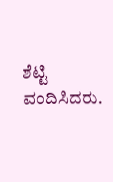ಶೆಟ್ಟಿ ವಂದಿಸಿದರು.